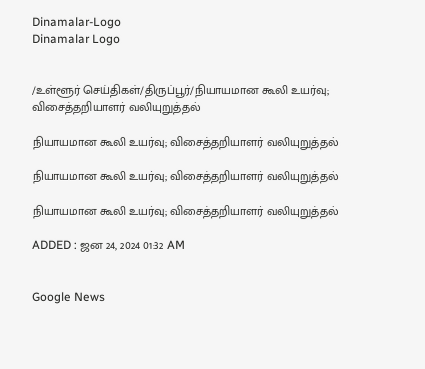Dinamalar-Logo
Dinamalar Logo


/உள்ளூர் செய்திகள்/திருப்பூர்/நியாயமான கூலி உயர்வு; விசைத்தறியாளர் வலியுறுத்தல்

நியாயமான கூலி உயர்வு; விசைத்தறியாளர் வலியுறுத்தல்

நியாயமான கூலி உயர்வு; விசைத்தறியாளர் வலியுறுத்தல்

நியாயமான கூலி உயர்வு; விசைத்தறியாளர் வலியுறுத்தல்

ADDED : ஜன 24, 2024 01:32 AM


Google News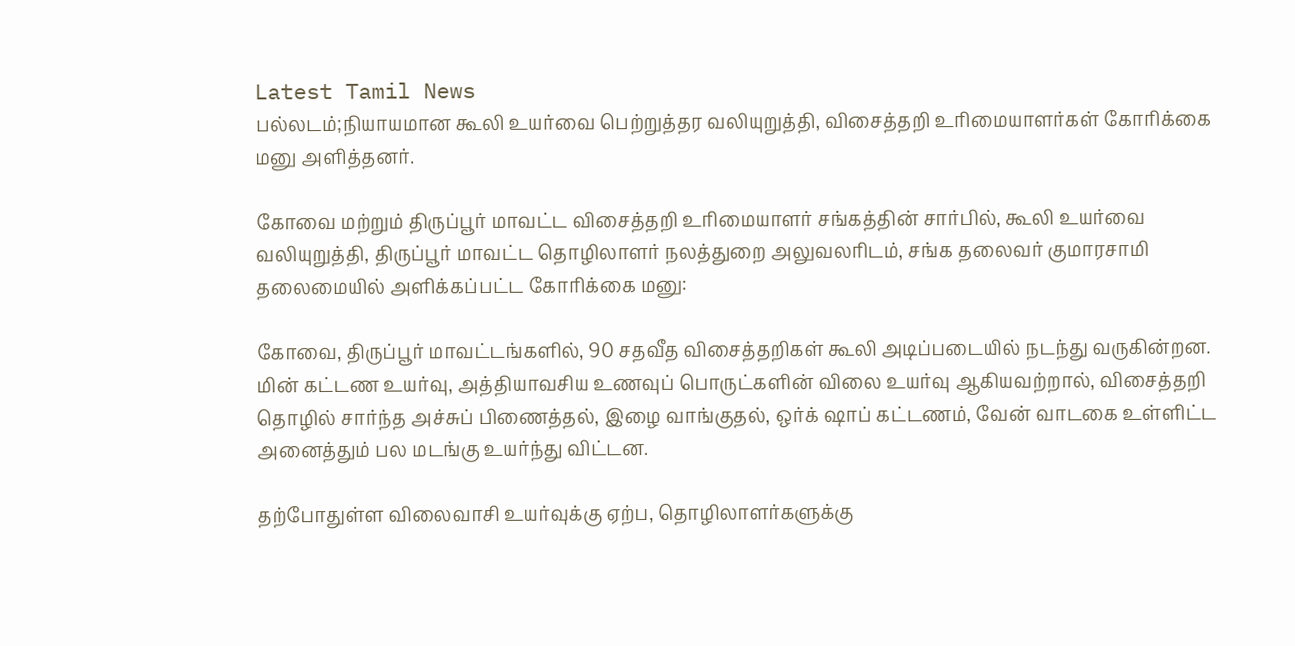Latest Tamil News
பல்லடம்;நியாயமான கூலி உயர்வை பெற்றுத்தர வலியுறுத்தி, விசைத்தறி உரிமையாளர்கள் கோரிக்கை மனு அளித்தனர்.

கோவை மற்றும் திருப்பூர் மாவட்ட விசைத்தறி உரிமையாளர் சங்கத்தின் சார்பில், கூலி உயர்வை வலியுறுத்தி, திருப்பூர் மாவட்ட தொழிலாளர் நலத்துறை அலுவலரிடம், சங்க தலைவர் குமாரசாமி தலைமையில் அளிக்கப்பட்ட கோரிக்கை மனு:

கோவை, திருப்பூர் மாவட்டங்களில், 90 சதவீத விசைத்தறிகள் கூலி அடிப்படையில் நடந்து வருகின்றன. மின் கட்டண உயர்வு, அத்தியாவசிய உணவுப் பொருட்களின் விலை உயர்வு ஆகியவற்றால், விசைத்தறி தொழில் சார்ந்த அச்சுப் பிணைத்தல், இழை வாங்குதல், ஒர்க் ஷாப் கட்டணம், வேன் வாடகை உள்ளிட்ட அனைத்தும் பல மடங்கு உயர்ந்து விட்டன.

தற்போதுள்ள விலைவாசி உயர்வுக்கு ஏற்ப, தொழிலாளர்களுக்கு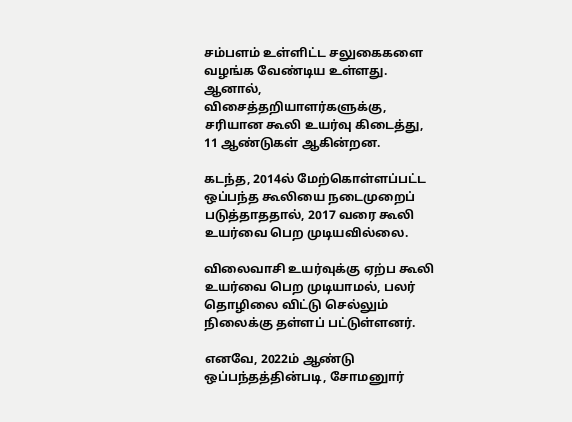சம்பளம் உள்ளிட்ட சலுகைகளை வழங்க வேண்டிய உள்ளது. ஆனால், விசைத்தறியாளர்களுக்கு, சரியான கூலி உயர்வு கிடைத்து, 11 ஆண்டுகள் ஆகின்றன.

கடந்த, 2014ல் மேற்கொள்ளப்பட்ட ஒப்பந்த கூலியை நடைமுறைப் படுத்தாததால், 2017 வரை கூலி உயர்வை பெற முடியவில்லை.

விலைவாசி உயர்வுக்கு ஏற்ப கூலி உயர்வை பெற முடியாமல், பலர் தொழிலை விட்டு செல்லும் நிலைக்கு தள்ளப் பட்டுள்ளனர்.

எனவே, 2022ம் ஆண்டு ஒப்பந்தத்தின்படி, சோமனுார்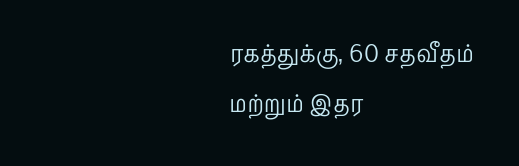ரகத்துக்கு, 60 சதவீதம் மற்றும் இதர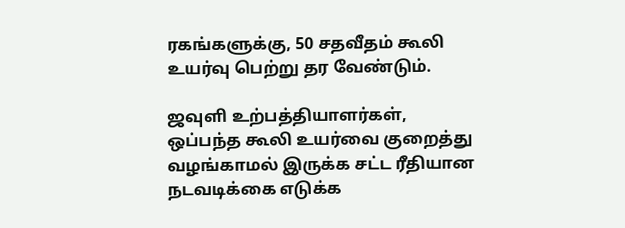ரகங்களுக்கு, 50 சதவீதம் கூலி உயர்வு பெற்று தர வேண்டும்.

ஜவுளி உற்பத்தியாளர்கள், ஒப்பந்த கூலி உயர்வை குறைத்து வழங்காமல் இருக்க சட்ட ரீதியான நடவடிக்கை எடுக்க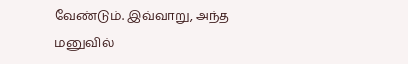வேண்டும். இவ்வாறு, அந்த மனுவில்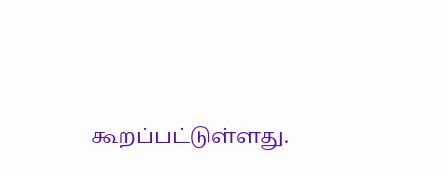கூறப்பட்டுள்ளது.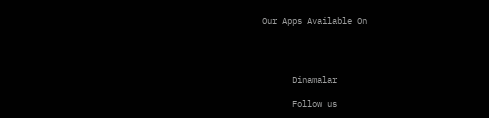Our Apps Available On




      Dinamalar

      Follow us